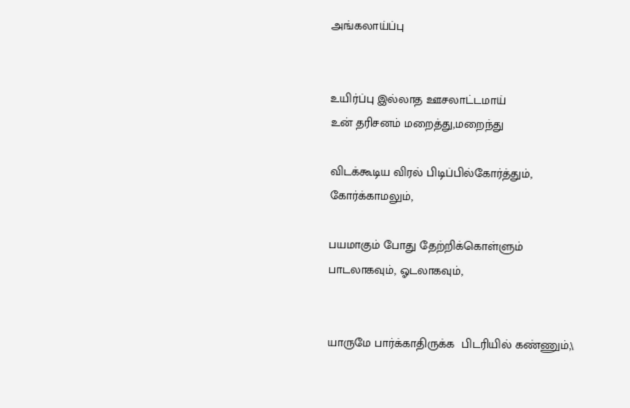அங்கலாய்ப்பு


உயிர்ப்பு இல்லாத ஊசலாட்டமாய்
உன் தரிசனம் மறைத்து,மறைந்து

விடக்கூடிய விரல் பிடிப்பில்கோர்த்தும்,
கோர்க்காமலும்,

பயமாகும் போது தேற்றிக்கொள்ளும்
பாடலாகவும், ஓடலாகவும்,


யாருமே பார்க்காதிருக்க  பிடரியில் கண்ணும்,\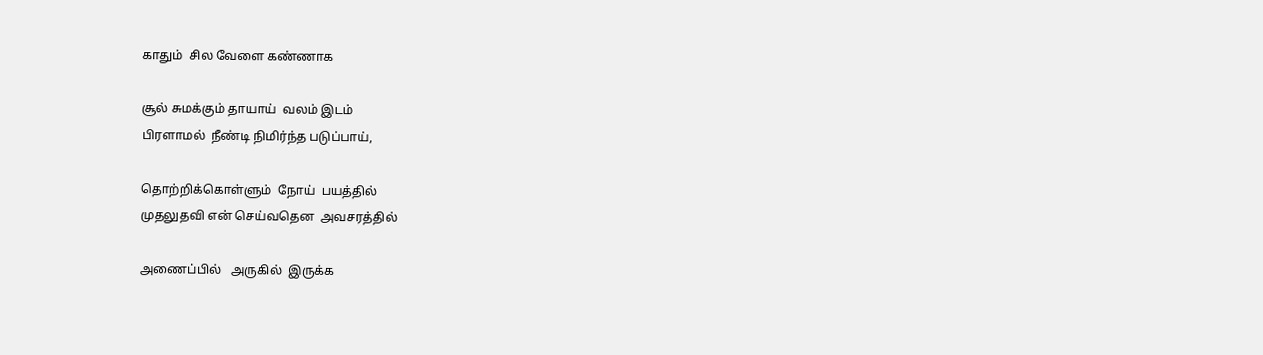காதும்  சில வேளை கண்ணாக

சூல் சுமக்கும் தாயாய்  வலம் இடம்
பிரளாமல்  நீண்டி நிமிர்ந்த படுப்பாய்,

தொற்றிக்கொள்ளும்  நோய்  பயத்தில்
முதலுதவி என் செய்வதென  அவசரத்தில்

அணைப்பில்   அருகில்  இருக்க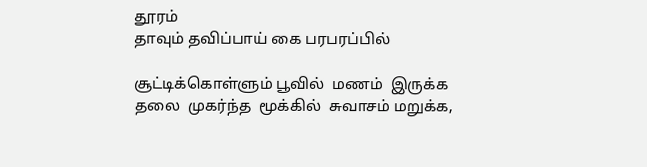தூரம்
தாவும் தவிப்பாய் கை பரபரப்பில்

சூட்டிக்கொள்ளும் பூவில்  மணம்  இருக்க
தலை  முகர்ந்த  மூக்கில்  சுவாசம் மறுக்க,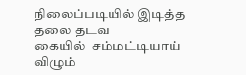நிலைப்படியில் இடித்த  தலை தடவ
கையில்  சம்மட்டியாய்  விழும்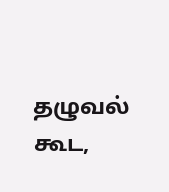தழுவல் கூட,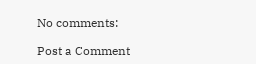No comments:

Post a Comment